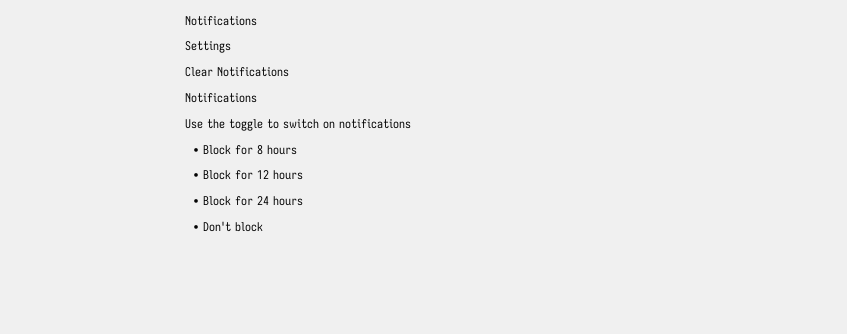Notifications
Settings
Clear Notifications
Notifications
Use the toggle to switch on notifications
  • Block for 8 hours
  • Block for 12 hours
  • Block for 24 hours
  • Don't block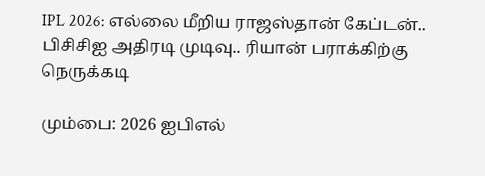IPL 2026: எல்லை மீறிய ராஜஸ்தான் கேப்டன்.. பிசிசிஐ அதிரடி முடிவு.. ரியான் பராக்கிற்கு நெருக்கடி

மும்பை: 2026 ஐபிஎல்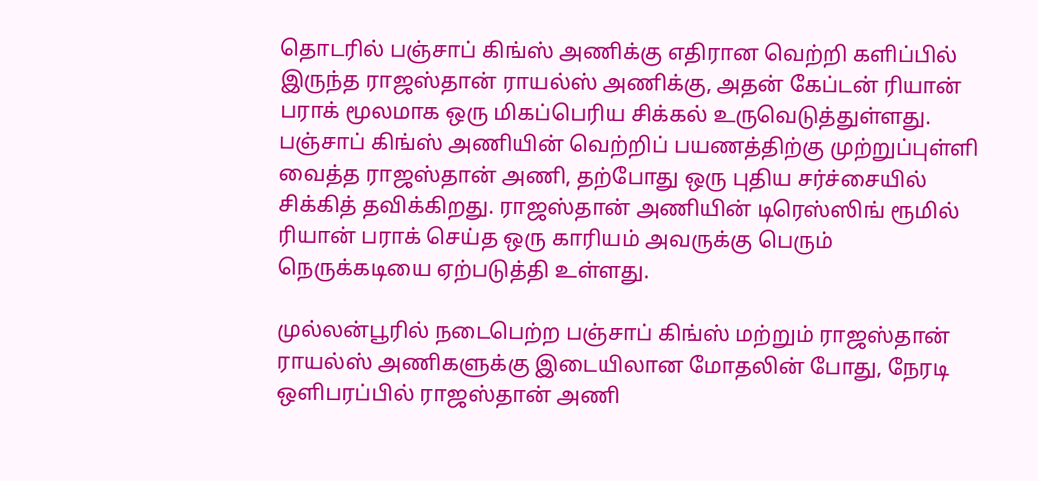தொடரில் பஞ்சாப் கிங்ஸ் அணிக்கு எதிரான வெற்றி களிப்பில் இருந்த ராஜஸ்தான் ராயல்ஸ் அணிக்கு, அதன் கேப்டன் ரியான் பராக் மூலமாக ஒரு மிகப்பெரிய சிக்கல் உருவெடுத்துள்ளது. பஞ்சாப் கிங்ஸ் அணியின் வெற்றிப் பயணத்திற்கு முற்றுப்புள்ளி வைத்த ராஜஸ்தான் அணி, தற்போது ஒரு புதிய சர்ச்சையில் சிக்கித் தவிக்கிறது. ராஜஸ்தான் அணியின் டிரெஸ்ஸிங் ரூமில் ரியான் பராக் செய்த ஒரு காரியம் அவருக்கு பெரும் நெருக்கடியை ஏற்படுத்தி உள்ளது.

முல்லன்பூரில் நடைபெற்ற பஞ்சாப் கிங்ஸ் மற்றும் ராஜஸ்தான் ராயல்ஸ் அணிகளுக்கு இடையிலான மோதலின் போது, நேரடி ஒளிபரப்பில் ராஜஸ்தான் அணி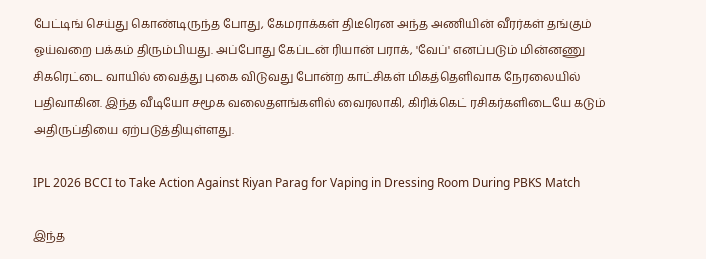பேட்டிங் செய்து கொண்டிருந்த போது, கேமராக்கள் திடீரென அந்த அணியின் வீரர்கள் தங்கும் ஓய்வறை பக்கம் திரும்பியது. அப்போது கேப்டன் ரியான் பராக், 'வேப்' எனப்படும் மின்னணு சிகரெட்டை வாயில் வைத்து புகை விடுவது போன்ற காட்சிகள் மிகத்தெளிவாக நேரலையில் பதிவாகின. இந்த வீடியோ சமூக வலைதளங்களில் வைரலாகி, கிரிக்கெட் ரசிகர்களிடையே கடும் அதிருப்தியை ஏற்படுத்தியுள்ளது.

IPL 2026 BCCI to Take Action Against Riyan Parag for Vaping in Dressing Room During PBKS Match

இந்த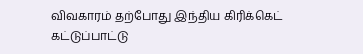விவகாரம் தற்போது இந்திய கிரிக்கெட் கட்டுப்பாட்டு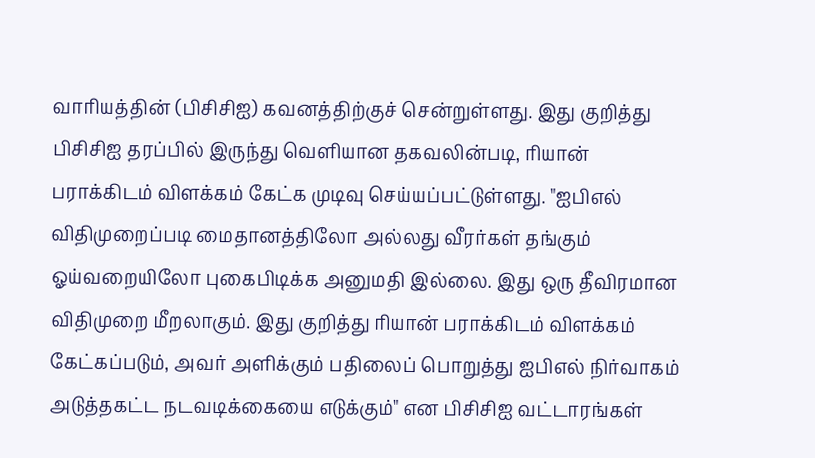வாரியத்தின் (பிசிசிஐ) கவனத்திற்குச் சென்றுள்ளது. இது குறித்து பிசிசிஐ தரப்பில் இருந்து வெளியான தகவலின்படி, ரியான் பராக்கிடம் விளக்கம் கேட்க முடிவு செய்யப்பட்டுள்ளது. "ஐபிஎல் விதிமுறைப்படி மைதானத்திலோ அல்லது வீரர்கள் தங்கும் ஓய்வறையிலோ புகைபிடிக்க அனுமதி இல்லை. இது ஒரு தீவிரமான விதிமுறை மீறலாகும். இது குறித்து ரியான் பராக்கிடம் விளக்கம் கேட்கப்படும், அவர் அளிக்கும் பதிலைப் பொறுத்து ஐபிஎல் நிர்வாகம் அடுத்தகட்ட நடவடிக்கையை எடுக்கும்" என பிசிசிஐ வட்டாரங்கள்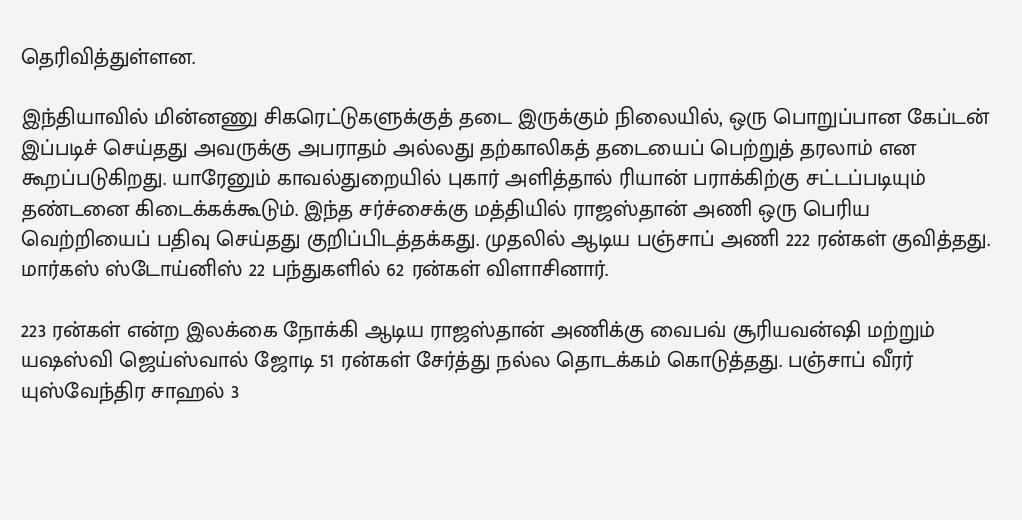தெரிவித்துள்ளன.

இந்தியாவில் மின்னணு சிகரெட்டுகளுக்குத் தடை இருக்கும் நிலையில், ஒரு பொறுப்பான கேப்டன் இப்படிச் செய்தது அவருக்கு அபராதம் அல்லது தற்காலிகத் தடையைப் பெற்றுத் தரலாம் என கூறப்படுகிறது. யாரேனும் காவல்துறையில் புகார் அளித்தால் ரியான் பராக்கிற்கு சட்டப்படியும் தண்டனை கிடைக்கக்கூடும். இந்த சர்ச்சைக்கு மத்தியில் ராஜஸ்தான் அணி ஒரு பெரிய வெற்றியைப் பதிவு செய்தது குறிப்பிடத்தக்கது. முதலில் ஆடிய பஞ்சாப் அணி 222 ரன்கள் குவித்தது. மார்கஸ் ஸ்டோய்னிஸ் 22 பந்துகளில் 62 ரன்கள் விளாசினார்.

223 ரன்கள் என்ற இலக்கை நோக்கி ஆடிய ராஜஸ்தான் அணிக்கு வைபவ் சூரியவன்ஷி மற்றும் யஷஸ்வி ஜெய்ஸ்வால் ஜோடி 51 ரன்கள் சேர்த்து நல்ல தொடக்கம் கொடுத்தது. பஞ்சாப் வீரர் யுஸ்வேந்திர சாஹல் 3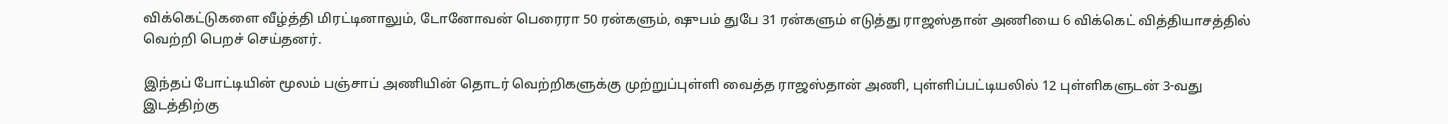விக்கெட்டுகளை வீழ்த்தி மிரட்டினாலும், டோனோவன் பெரைரா 50 ரன்களும், ஷுபம் துபே 31 ரன்களும் எடுத்து ராஜஸ்தான் அணியை 6 விக்கெட் வித்தியாசத்தில் வெற்றி பெறச் செய்தனர்.

இந்தப் போட்டியின் மூலம் பஞ்சாப் அணியின் தொடர் வெற்றிகளுக்கு முற்றுப்புள்ளி வைத்த ராஜஸ்தான் அணி, புள்ளிப்பட்டியலில் 12 புள்ளிகளுடன் 3-வது இடத்திற்கு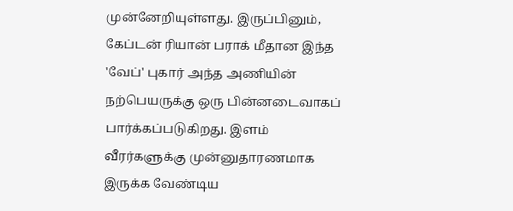முன்னேறியுள்ளது. இருப்பினும், கேப்டன் ரியான் பராக் மீதான இந்த 'வேப்' புகார் அந்த அணியின் நற்பெயருக்கு ஒரு பின்னடைவாகப் பார்க்கப்படுகிறது. இளம் வீரர்களுக்கு முன்னுதாரணமாக இருக்க வேண்டிய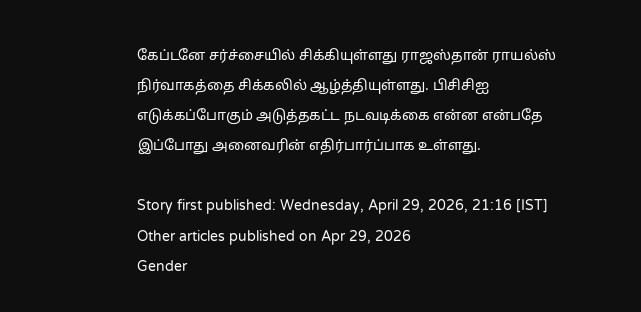கேப்டனே சர்ச்சையில் சிக்கியுள்ளது ராஜஸ்தான் ராயல்ஸ் நிர்வாகத்தை சிக்கலில் ஆழ்த்தியுள்ளது. பிசிசிஐ எடுக்கப்போகும் அடுத்தகட்ட நடவடிக்கை என்ன என்பதே இப்போது அனைவரின் எதிர்பார்ப்பாக உள்ளது.

Story first published: Wednesday, April 29, 2026, 21:16 [IST]
Other articles published on Apr 29, 2026
Gender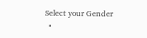Select your Gender
  •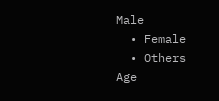Male
  • Female
  • Others
Age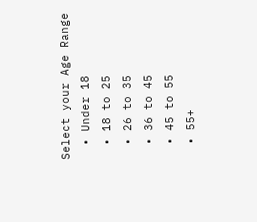Select your Age Range
  • Under 18
  • 18 to 25
  • 26 to 35
  • 36 to 45
  • 45 to 55
  • 55+